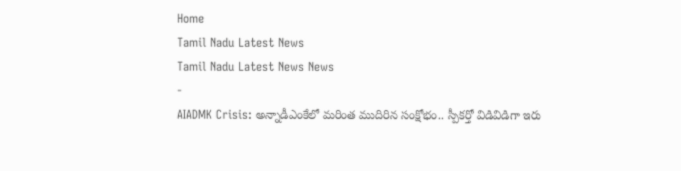Home
Tamil Nadu Latest News
Tamil Nadu Latest News News
-
AIADMK Crisis: అన్నాడీఎంకేలో మరింత ముదిరిన సంక్షోభం.. స్పీకర్తో విడివిడిగా ఇరు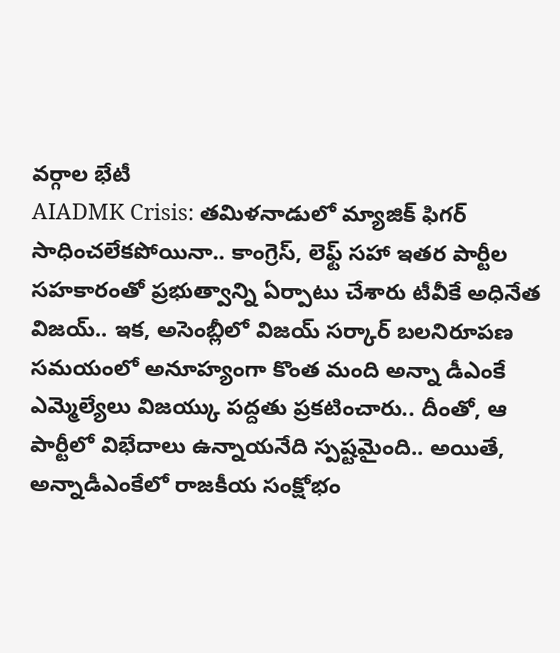వర్గాల భేటీ
AIADMK Crisis: తమిళనాడులో మ్యాజిక్ ఫిగర్ సాధించలేకపోయినా.. కాంగ్రెస్, లెఫ్ట్ సహా ఇతర పార్టీల సహకారంతో ప్రభుత్వాన్ని ఏర్పాటు చేశారు టీవీకే అధినేత విజయ్.. ఇక, అసెంబ్లీలో విజయ్ సర్కార్ బలనిరూపణ సమయంలో అనూహ్యంగా కొంత మంది అన్నా డీఎంకే ఎమ్మెల్యేలు విజయ్కు పద్దతు ప్రకటించారు.. దీంతో, ఆ పార్టీలో విభేదాలు ఉన్నాయనేది స్పష్టమైంది.. అయితే, అన్నాడీఎంకేలో రాజకీయ సంక్షోభం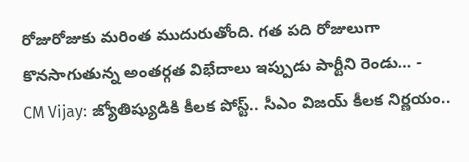రోజురోజుకు మరింత ముదురుతోంది. గత పది రోజులుగా కొనసాగుతున్న అంతర్గత విభేదాలు ఇప్పుడు పార్టీని రెండు… -
CM Vijay: జ్యోతిష్యుడికి కీలక పోస్ట్.. సీఎం విజయ్ కీలక నిర్ణయం..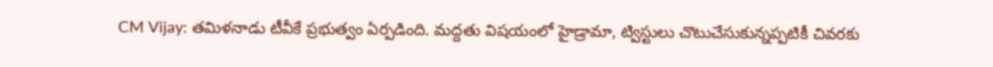CM Vijay: తమిళనాడు టీవీకే ప్రభుత్వం ఏర్పడింది. మద్దతు విషయంలో హైడ్రామా, ట్విస్టులు చొటుచేసుకున్నప్పటికీ చివరకు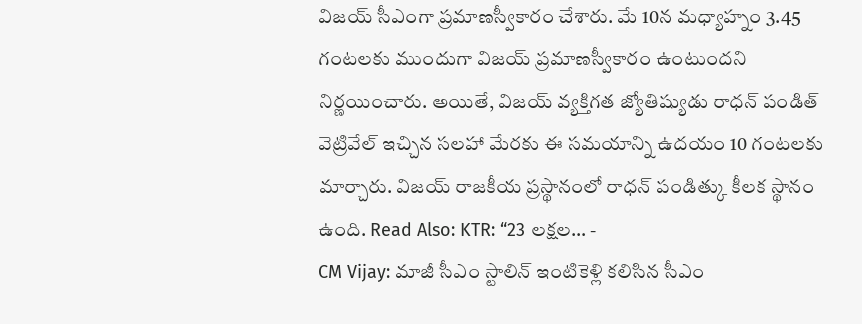విజయ్ సీఎంగా ప్రమాణస్వీకారం చేశారు. మే 10న మధ్యాహ్నం 3.45 గంటలకు ముందుగా విజయ్ ప్రమాణస్వీకారం ఉంటుందని నిర్ణయించారు. అయితే, విజయ్ వ్యక్తిగత జ్యోతిష్యుడు రాధన్ పండిత్ వెట్రివేల్ ఇచ్చిన సలహా మేరకు ఈ సమయాన్ని ఉదయం 10 గంటలకు మార్చారు. విజయ్ రాజకీయ ప్రస్థానంలో రాధన్ పండిత్కు కీలక స్థానం ఉంది. Read Also: KTR: “23 లక్షల… -
CM Vijay: మాజీ సీఎం స్టాలిన్ ఇంటికెళ్లి కలిసిన సీఎం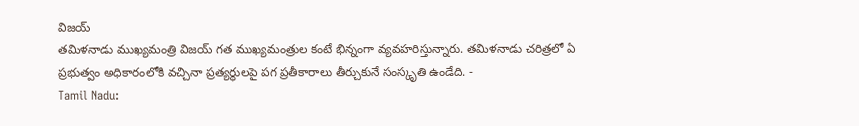విజయ్
తమిళనాడు ముఖ్యమంత్రి విజయ్ గత ముఖ్యమంత్రుల కంటే భిన్నంగా వ్యవహరిస్తున్నారు. తమిళనాడు చరిత్రలో ఏ ప్రభుత్వం అధికారంలోకి వచ్చినా ప్రత్యర్థులపై పగ ప్రతీకారాలు తీర్చుకునే సంస్కృతి ఉండేది. -
Tamil Nadu: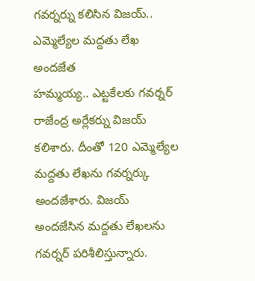గవర్నర్ను కలిసిన విజయ్.. ఎమ్మెల్యేల మద్దతు లేఖ అందజేత
హమ్మయ్య.. ఎట్టకేలకు గవర్నర్ రాజేంద్ర అర్లేకర్ను విజయ్ కలిశారు. దీంతో 120 ఎమ్మెల్యేల మద్దతు లేఖను గవర్నర్కు అందజేశారు. విజయ్ అందజేసిన మద్దతు లేఖలను గవర్నర్ పరిశీలిస్తున్నారు.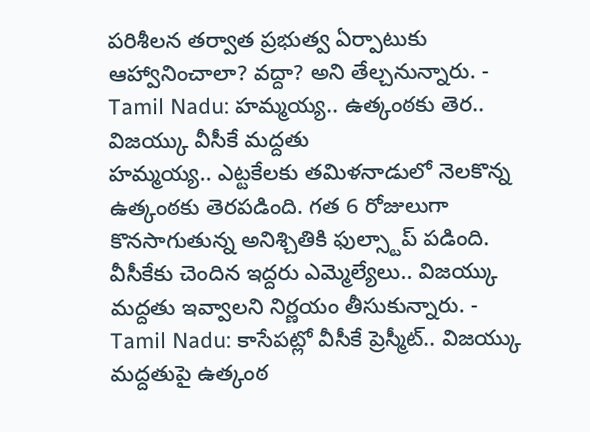పరిశీలన తర్వాత ప్రభుత్వ ఏర్పాటుకు ఆహ్వానించాలా? వద్దా? అని తేల్చనున్నారు. -
Tamil Nadu: హమ్మయ్య.. ఉత్కంఠకు తెర.. విజయ్కు వీసీకే మద్దతు
హమ్మయ్య.. ఎట్టకేలకు తమిళనాడులో నెలకొన్న ఉత్కంఠకు తెరపడింది. గత 6 రోజులుగా కొనసాగుతున్న అనిశ్చితికి ఫుల్స్టాప్ పడింది. వీసీకేకు చెందిన ఇద్దరు ఎమ్మెల్యేలు.. విజయ్కు మద్దతు ఇవ్వాలని నిర్ణయం తీసుకున్నారు. -
Tamil Nadu: కాసేపట్లో వీసీకే ప్రెస్మీట్.. విజయ్కు మద్దతుపై ఉత్కంఠ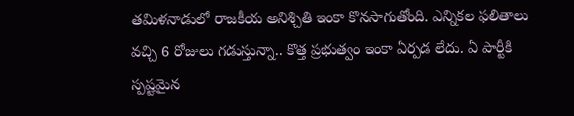తమిళనాడులో రాజకీయ అనిశ్చితి ఇంకా కొనసాగుతోంది. ఎన్నికల ఫలితాలు వచ్చి 6 రోజులు గడుస్తున్నా.. కొత్త ప్రభుత్వం ఇంకా ఏర్పడ లేదు. ఏ పార్టీకి స్పష్టమైన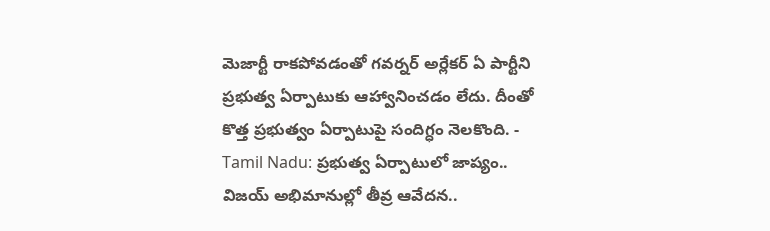మెజార్టీ రాకపోవడంతో గవర్నర్ అర్లేకర్ ఏ పార్టీని ప్రభుత్వ ఏర్పాటుకు ఆహ్వానించడం లేదు. దీంతో కొత్త ప్రభుత్వం ఏర్పాటుపై సందిగ్ధం నెలకొంది. -
Tamil Nadu: ప్రభుత్వ ఏర్పాటులో జాప్యం.. విజయ్ అభిమానుల్లో తీవ్ర ఆవేదన..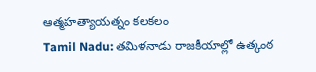ఆత్మహత్యాయత్నం కలకలం
Tamil Nadu: తమిళనాడు రాజకీయాల్లో ఉత్కంఠ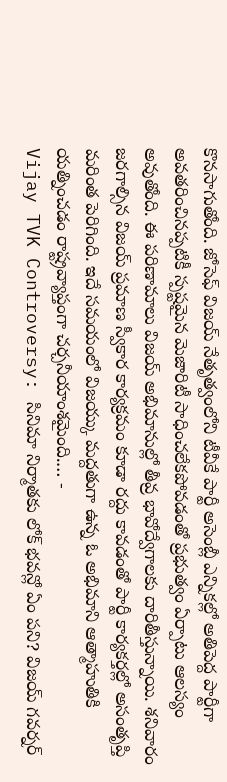కొనసాగుతోంది. జోసెఫ్ విజయ్ నేతృత్వంలోని టీవీకే పార్టీ అసెంబ్లీ ఎన్నికల్లో అతిపెద్ద పార్టీగా అవతరించినప్పటికీ స్పష్టమైన మెజారిటీ సాధించలేకపోవడంతో ప్రభుత్వం ఏర్పాటు ఆలస్యం అవుతోంది. ఈ పరిణామాలు విజయ్ అభిమానుల్లో తీవ్ర భావోద్వేగాలకు దారితీస్తున్నాయి. శనివారం జరగాల్సిన విజయ్ ప్రమాణ స్వీకార కార్యక్రమం కూడా రద్దు కావడంతో పార్టీ కార్యకర్తల్లో అసంతృప్తి మరింత పెరిగింది. ఇదే సమయంలో విజయ్కు మద్దతుగా ఉన్న ఓ అభిమాని ఆత్మాహుతికి యత్నించడం రాష్ట్రవ్యాప్తంగా చర్చనీయాంశమైంది.… -
Vijay TVK Controversy: సినిమా నిర్మాతకు లోక్ భవన్లో ఏం పని? విజయ్ గవర్నర్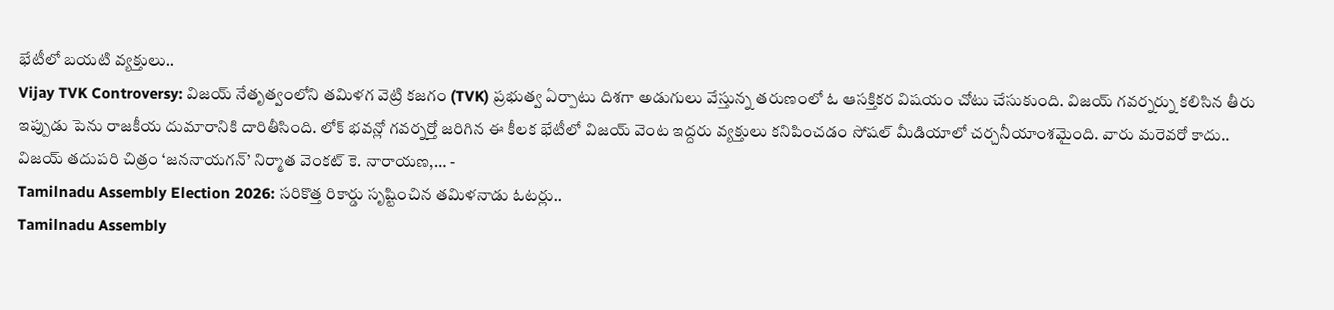భేటీలో బయటి వ్యక్తులు..
Vijay TVK Controversy: విజయ్ నేతృత్వంలోని తమిళగ వెట్రి కజగం (TVK) ప్రభుత్వ ఏర్పాటు దిశగా అడుగులు వేస్తున్న తరుణంలో ఓ ఆసక్తికర విషయం చోటు చేసుకుంది. విజయ్ గవర్నర్ను కలిసిన తీరు ఇప్పుడు పెను రాజకీయ దుమారానికి దారితీసింది. లోక్ భవన్లో గవర్నర్తో జరిగిన ఈ కీలక భేటీలో విజయ్ వెంట ఇద్దరు వ్యక్తులు కనిపించడం సోషల్ మీడియాలో చర్చనీయాంశమైంది. వారు మరెవరో కాదు.. విజయ్ తదుపరి చిత్రం ‘జననాయగన్’ నిర్మాత వెంకట్ కె. నారాయణ,… -
Tamilnadu Assembly Election 2026: సరికొత్త రికార్డు సృష్టించిన తమిళనాడు ఓటర్లు..
Tamilnadu Assembly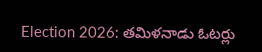Election 2026: తమిళనాడు ఓటర్లు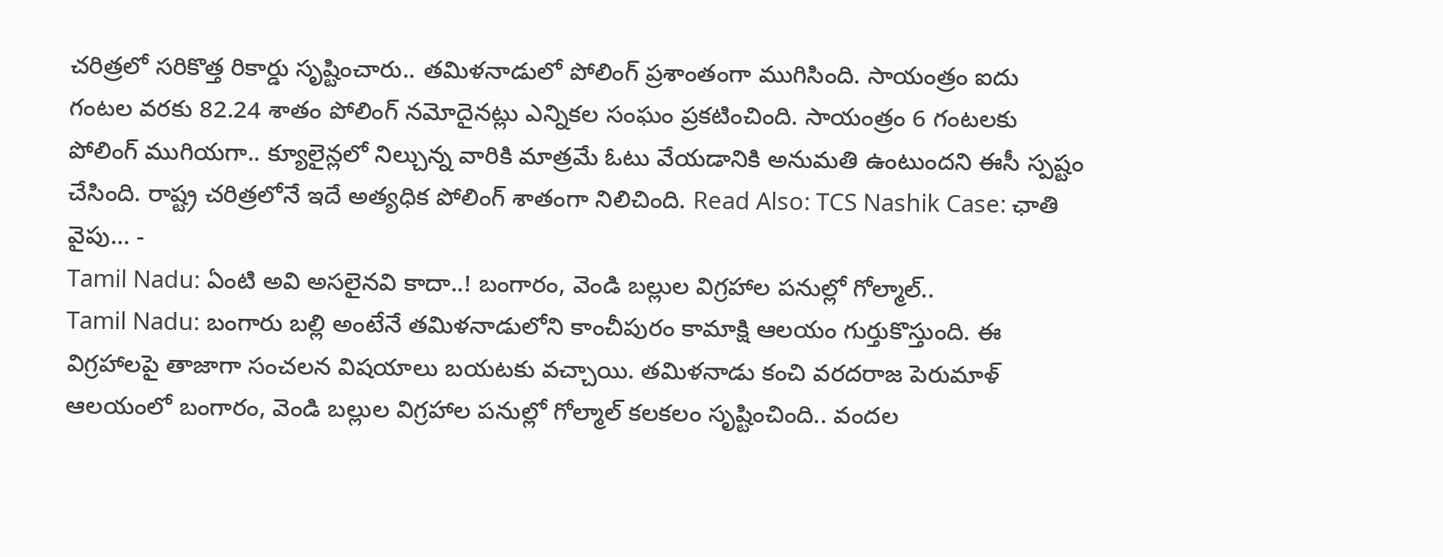చరిత్రలో సరికొత్త రికార్డు సృష్టించారు.. తమిళనాడులో పోలింగ్ ప్రశాంతంగా ముగిసింది. సాయంత్రం ఐదు గంటల వరకు 82.24 శాతం పోలింగ్ నమోదైనట్లు ఎన్నికల సంఘం ప్రకటించింది. సాయంత్రం 6 గంటలకు పోలింగ్ ముగియగా.. క్యూలైన్లలో నిల్చున్న వారికి మాత్రమే ఓటు వేయడానికి అనుమతి ఉంటుందని ఈసీ స్పష్టం చేసింది. రాష్ట్ర చరిత్రలోనే ఇదే అత్యధిక పోలింగ్ శాతంగా నిలిచింది. Read Also: TCS Nashik Case: ఛాతి వైపు… -
Tamil Nadu: ఏంటి అవి అసలైనవి కాదా..! బంగారం, వెండి బల్లుల విగ్రహాల పనుల్లో గోల్మాల్..
Tamil Nadu: బంగారు బల్లి అంటేనే తమిళనాడులోని కాంచీపురం కామాక్షి ఆలయం గుర్తుకొస్తుంది. ఈ విగ్రహాలపై తాజాగా సంచలన విషయాలు బయటకు వచ్చాయి. తమిళనాడు కంచి వరదరాజ పెరుమాళ్ ఆలయంలో బంగారం, వెండి బల్లుల విగ్రహాల పనుల్లో గోల్మాల్ కలకలం సృష్టించింది.. వందల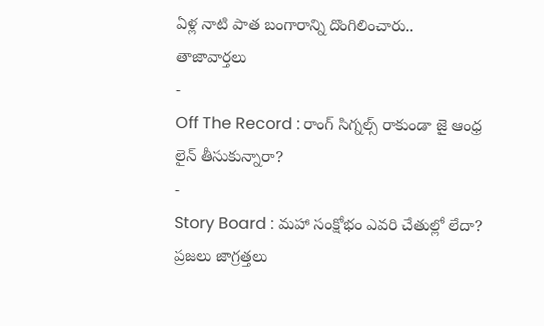ఏళ్ల నాటి పాత బంగారాన్ని దొంగిలించారు..
తాజావార్తలు
-
Off The Record : రాంగ్ సిగ్నల్స్ రాకుండా జై ఆంధ్ర లైన్ తీసుకున్నారా?
-
Story Board : మహా సంక్షోభం ఎవరి చేతుల్లో లేదా? ప్రజలు జాగ్రత్తలు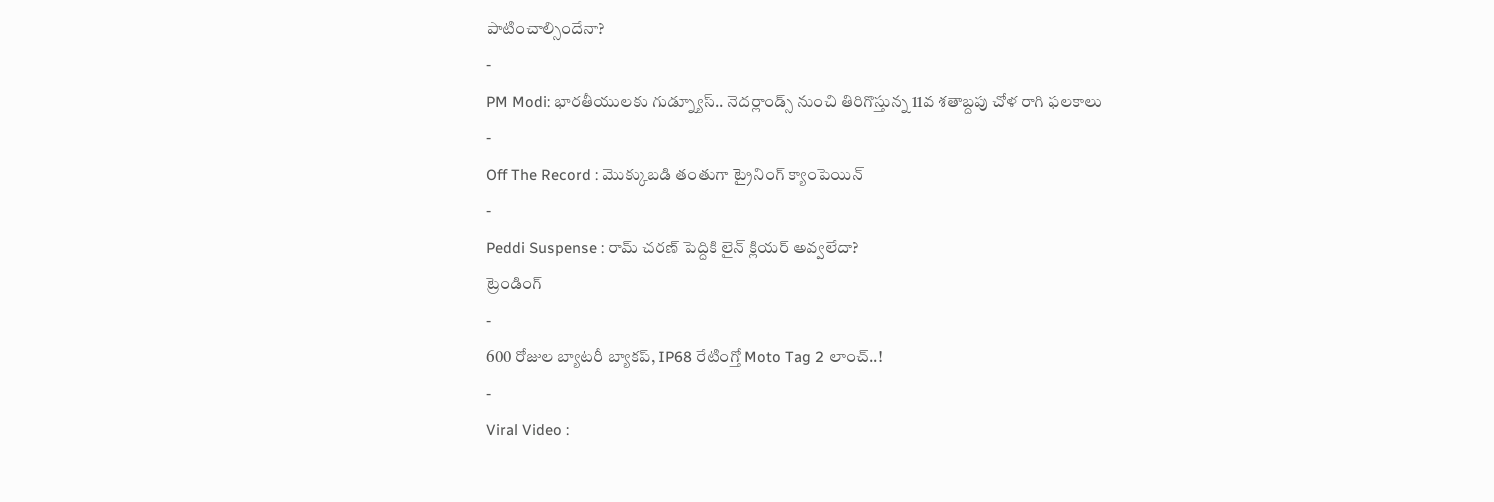పాటించాల్సిందేనా?
-
PM Modi: భారతీయులకు గుడ్న్యూస్.. నెదర్లాండ్స్ నుంచి తిరిగొస్తున్న 11వ శతాబ్దపు చోళ రాగి ఫలకాలు
-
Off The Record : మొక్కుబడి తంతుగా ట్రైనింగ్ క్యాంపెయిన్
-
Peddi Suspense : రామ్ చరణ్ పెద్దికి లైన్ క్లియర్ అవ్వలేదా?
ట్రెండింగ్
-
600 రోజుల బ్యాటరీ బ్యాకప్, IP68 రేటింగ్తో Moto Tag 2 లాంచ్..!
-
Viral Video :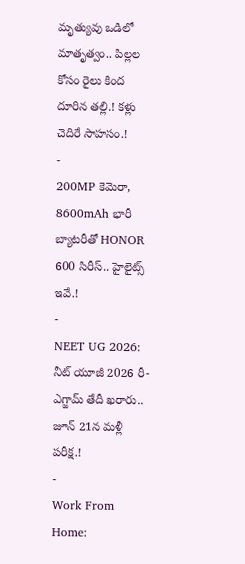మృత్యువు ఒడిలో మాతృత్వం.. పిల్లల కోసం రైలు కింద దూరిన తల్లి.! కళ్లు చెదిరే సాహసం.!
-
200MP కెమెరా, 8600mAh భారీ బ్యాటరీతో HONOR 600 సిరీస్.. హైలైట్స్ ఇవే.!
-
NEET UG 2026: నీట్ యూజీ 2026 రీ-ఎగ్జామ్ తేదీ ఖరారు.. జూన్ 21న మళ్లీ పరీక్ష.!
-
Work From Home: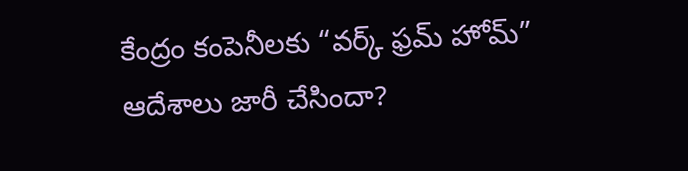కేంద్రం కంపెనీలకు “వర్క్ ఫ్రమ్ హోమ్” ఆదేశాలు జారీ చేసిందా?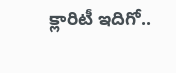క్లారిటీ ఇదిగో..